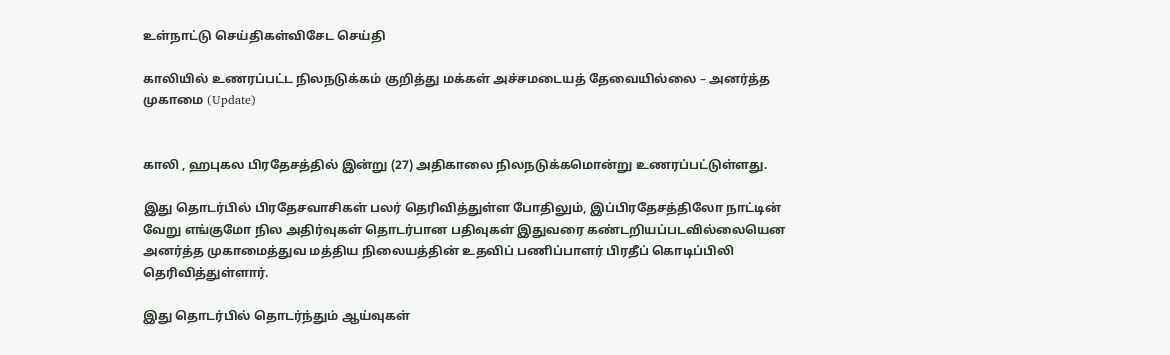உள்நாட்டு செய்திகள்விசேட செய்தி

காலியில் உணரப்பட்ட நிலநடுக்கம் குறித்து மக்கள் அச்சமடையத் தேவையில்லை – அனர்த்த முகாமை (Update)


காலி , ஹபுகல பிரதேசத்தில் இன்று (27) அதிகாலை நிலநடுக்கமொன்று உணரப்பட்டுள்ளது.

இது தொடர்பில் பிரதேசவாசிகள் பலர் தெரிவித்துள்ள போதிலும், இப்பிரதேசத்திலோ நாட்டின் வேறு எங்குமோ நில அதிர்வுகள் தொடர்பான பதிவுகள் இதுவரை கண்டறியப்படவில்லையென அனர்த்த முகாமைத்துவ மத்திய நிலையத்தின் உதவிப் பணிப்பாளர் பிரதீப் கொடிப்பிலி தெரிவித்துள்ளார்.

இது தொடர்பில் தொடர்ந்தும் ஆய்வுகள்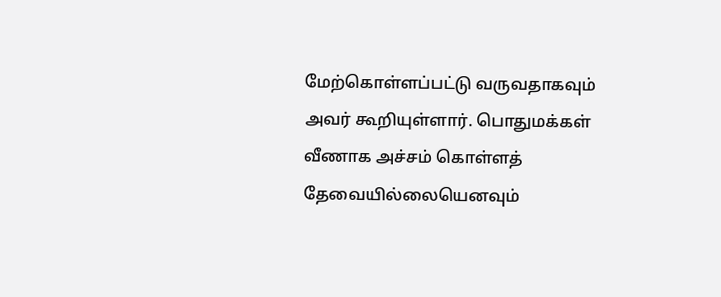மேற்கொள்ளப்பட்டு வருவதாகவும் அவர் கூறியுள்ளார். பொதுமக்கள் வீணாக அச்சம் கொள்ளத் தேவையில்லையெனவும்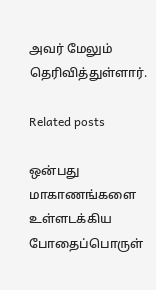அவர் மேலும் தெரிவித்துள்ளார்.

Related posts

ஒன்பது மாகாணங்களை உள்ளடக்கிய போதைப்பொருள்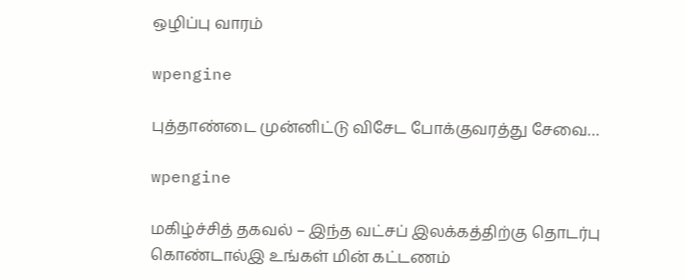ஒழிப்பு வாரம்

wpengine

புத்தாண்டை முன்னிட்டு விசேட போக்குவரத்து சேவை…

wpengine

மகிழ்ச்சித் தகவல் – இந்த வட்சப் இலக்கத்திற்கு தொடர்பு கொண்டால்இ உங்கள் மின் கட்டணம்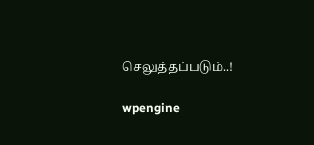செலுத்தப்படும்..!

wpengine